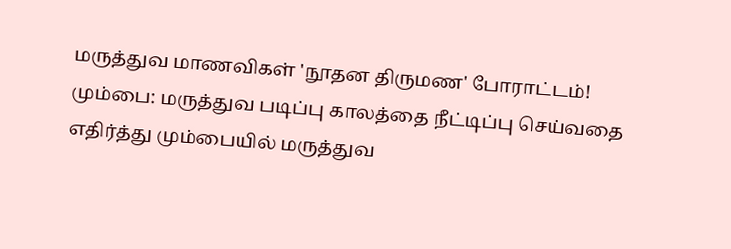மருத்துவ மாணவிகள் 'நூதன திருமண' போராட்டம்!
மும்பை: மருத்துவ படிப்பு காலத்தை நீட்டிப்பு செய்வதை எதிர்த்து மும்பையில் மருத்துவ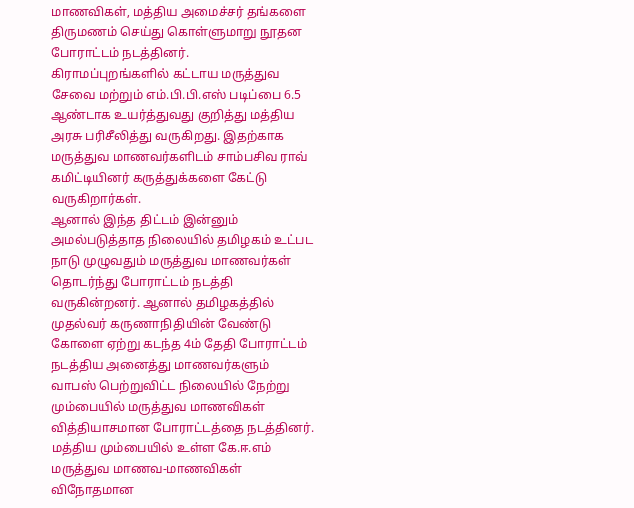மாணவிகள், மத்திய அமைச்சர் தங்களை திருமணம் செய்து கொள்ளுமாறு நூதன போராட்டம் நடத்தினர்.
கிராமப்புறங்களில் கட்டாய மருத்துவ சேவை மற்றும் எம்.பி.பி.எஸ் படிப்பை 6.5 ஆண்டாக உயர்த்துவது குறித்து மத்திய அரசு பரிசீலித்து வருகிறது. இதற்காக மருத்துவ மாணவர்களிடம் சாம்பசிவ ராவ் கமிட்டியினர் கருத்துக்களை கேட்டு வருகிறார்கள்.
ஆனால் இந்த திட்டம் இன்னும் அமல்படுத்தாத நிலையில் தமிழகம் உட்பட நாடு முழுவதும் மருத்துவ மாணவர்கள் தொடர்ந்து போராட்டம் நடத்தி வருகின்றனர். ஆனால் தமிழகத்தில் முதல்வர் கருணாநிதியின் வேண்டு கோளை ஏற்று கடந்த 4ம் தேதி போராட்டம் நடத்திய அனைத்து மாணவர்களும் வாபஸ் பெற்றுவிட்ட நிலையில் நேற்று மும்பையில் மருத்துவ மாணவிகள் வித்தியாசமான போராட்டத்தை நடத்தினர்.
மத்திய மும்பையில் உள்ள கே.ஈ.எம் மருத்துவ மாணவ-மாணவிகள் விநோதமான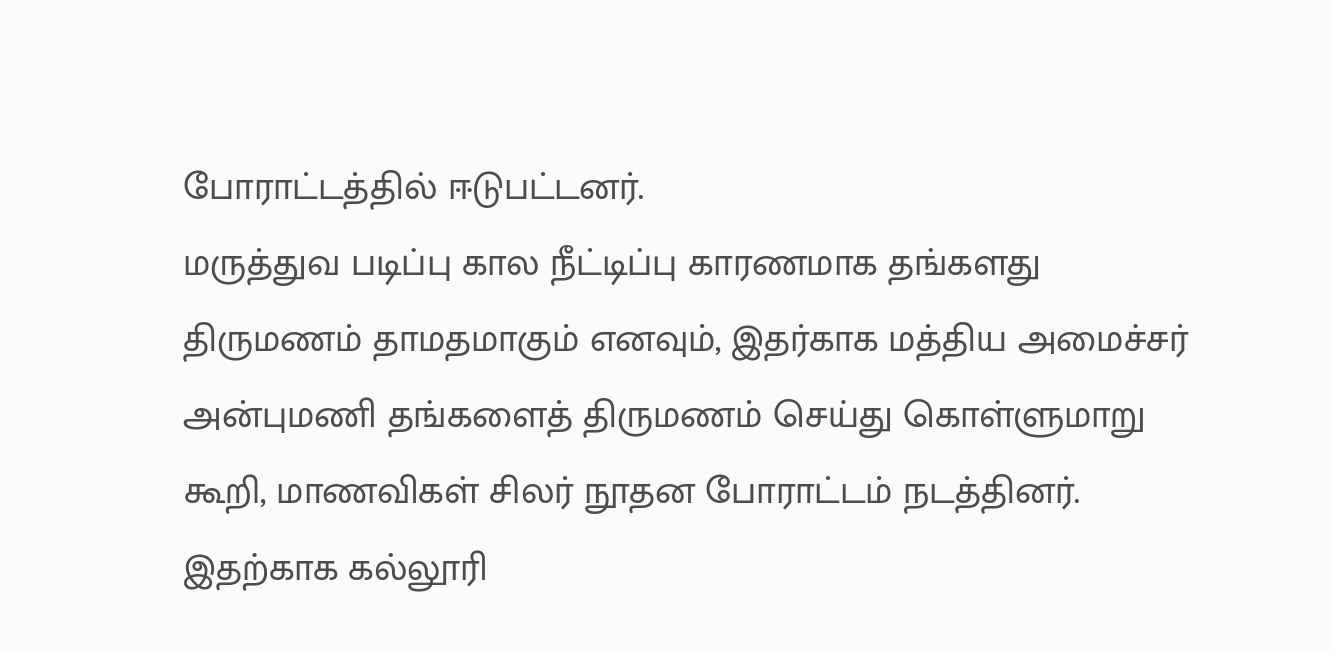போராட்டத்தில் ஈடுபட்டனர்.
மருத்துவ படிப்பு கால நீட்டிப்பு காரணமாக தங்களது திருமணம் தாமதமாகும் எனவும், இதர்காக மத்திய அமைச்சர் அன்புமணி தங்களைத் திருமணம் செய்து கொள்ளுமாறு கூறி, மாணவிகள் சிலர் நூதன போராட்டம் நடத்தினர்.
இதற்காக கல்லூரி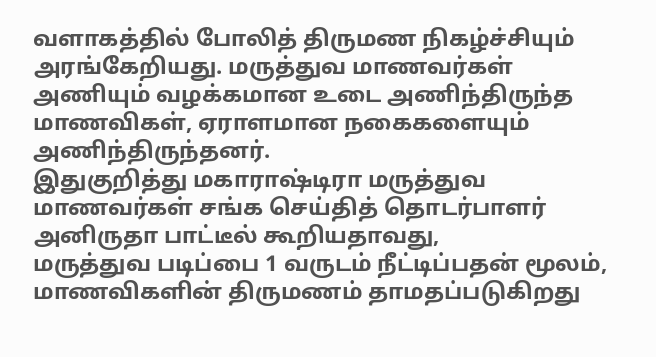வளாகத்தில் போலித் திருமண நிகழ்ச்சியும் அரங்கேறியது. மருத்துவ மாணவர்கள் அணியும் வழக்கமான உடை அணிந்திருந்த மாணவிகள், ஏராளமான நகைகளையும் அணிந்திருந்தனர்.
இதுகுறித்து மகாராஷ்டிரா மருத்துவ மாணவர்கள் சங்க செய்தித் தொடர்பாளர் அனிருதா பாட்டீல் கூறியதாவது,
மருத்துவ படிப்பை 1 வருடம் நீட்டிப்பதன் மூலம், மாணவிகளின் திருமணம் தாமதப்படுகிறது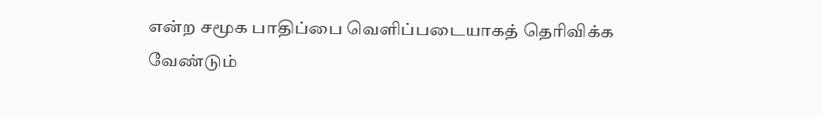என்ற சமூக பாதிப்பை வெளிப்படையாகத் தெரிவிக்க வேண்டும்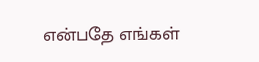என்பதே எங்கள்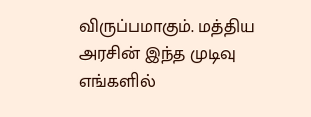விருப்பமாகும். மத்திய அரசின் இந்த முடிவு எங்களில்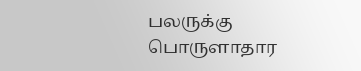பலருக்கு பொருளாதார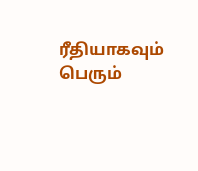ரீதியாகவும் பெரும்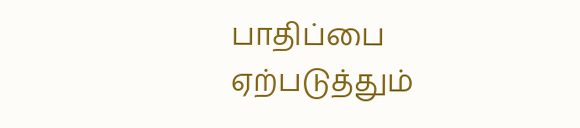பாதிப்பை ஏற்படுத்தும்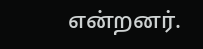என்றனர்.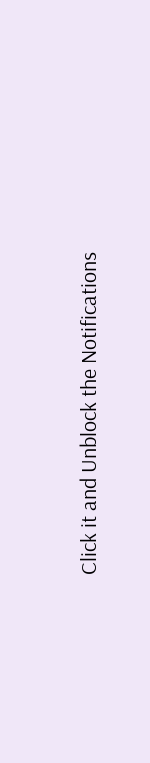Click it and Unblock the Notifications